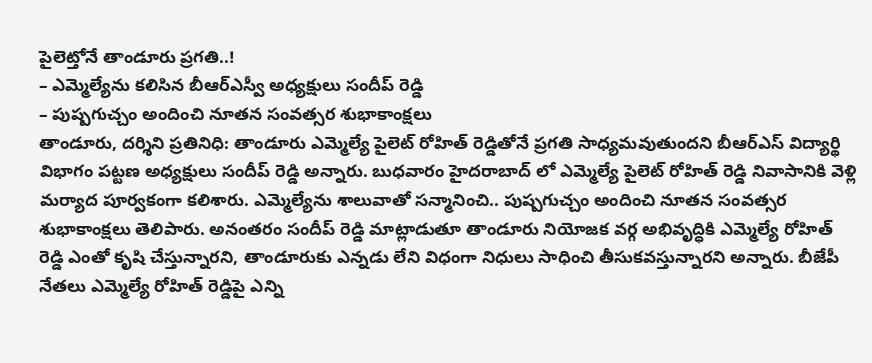పైలెట్తోనే తాండూరు ప్రగతి..!
– ఎమ్మెల్యేను కలిసిన బీఆర్ఎస్వీ అధ్యక్షులు సందీప్ రెడ్డి
– పుష్పగుచ్చం అందించి నూతన సంవత్సర శుభాకాంక్షలు
తాండూరు, దర్శిని ప్రతినిధి: తాండూరు ఎమ్మెల్యే పైలెట్ రోహిత్ రెడ్డితోనే ప్రగతి సాధ్యమవుతుందని బీఆర్ఎస్ విద్యార్థి విభాగం పట్టణ అధ్యక్షులు సందీప్ రెడ్డి అన్నారు. బుధవారం హైదరాబాద్ లో ఎమ్మెల్యే పైలెట్ రోహిత్ రెడ్డి నివాసానికి వెళ్లి మర్యాద పూర్వకంగా కలిశారు. ఎమ్మెల్యేను శాలువాతో సన్మానించి.. పుష్పగుచ్చం అందించి నూతన సంవత్సర శుభాకాంక్షలు తెలిపారు. అనంతరం సందీప్ రెడ్డి మాట్లాడుతూ తాండూరు నియోజక వర్గ అభివృద్ధికి ఎమ్మెల్యే రోహిత్ రెడ్డి ఎంతో కృషి చేస్తున్నారని, తాండూరుకు ఎన్నడు లేని విధంగా నిధులు సాధించి తీసుకవస్తున్నారని అన్నారు. బీజేపీ నేతలు ఎమ్మెల్యే రోహిత్ రెడ్డిపై ఎన్ని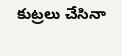కుట్రలు చేసినా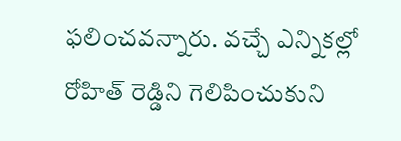ఫలించవన్నారు. వచ్చే ఎన్నికల్లో రోహిత్ రెడ్డిని గెలిపించుకుని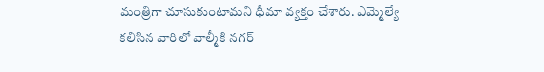మంత్రిగా చూసుకుంటామని ధీమా వ్యక్తం చేశారు. ఎమ్మెల్యే కలిసిన వారిలో వాల్మీకి నగర్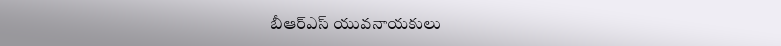బీఆర్ఎస్ యువనాయకులు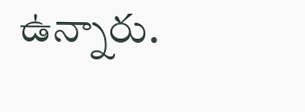ఉన్నారు.